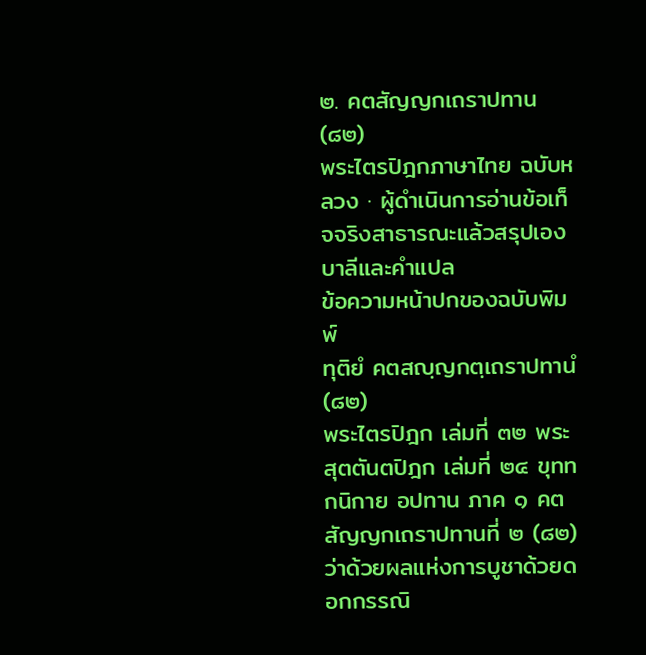๒. คตสัญญกเถราปทาน (๘๒)
พระไตรปิฎกภาษาไทย ฉบับหลวง · ผู้ดำเนินการอ่านข้อเท็จจริงสาธารณะแล้วสรุปเอง
บาลีและคำแปล
ข้อความหน้าปกของฉบับพิมพ์
ทุติยํ คตสญฺญกตฺเถราปทานํ (๘๒)
พระไตรปิฎก เล่มที่ ๓๒ พระสุตตันตปิฎก เล่มที่ ๒๔ ขุททกนิกาย อปทาน ภาค ๑ คตสัญญกเถราปทานที่ ๒ (๘๒) ว่าด้วยผลแห่งการบูชาด้วยดอกกรรณิ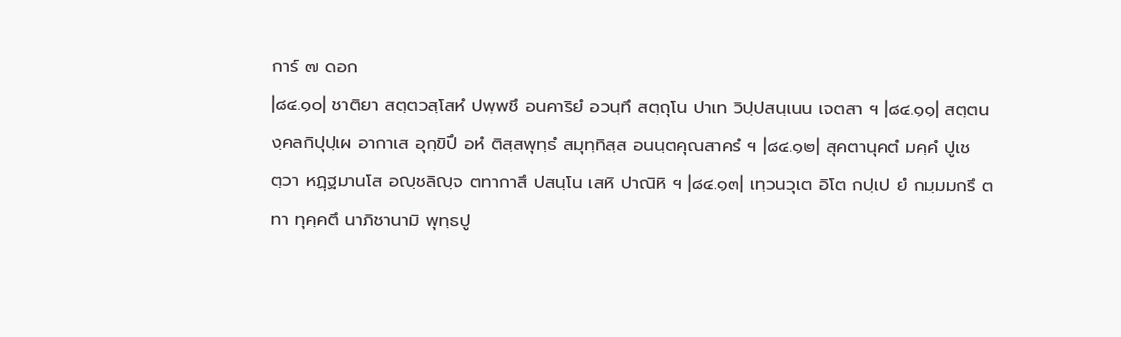การ์ ๗ ดอก
|๘๔.๑๐| ชาติยา สตฺตวสฺโสหํ ปพฺพชึ อนคาริยํ อวนฺทึ สตฺถุโน ปาเท วิปฺปสนฺเนน เจตสา ฯ |๘๔.๑๑| สตฺตนงฺคลกิปุปฺเผ อากาเส อุกฺขิปึ อหํ ติสฺสพุทฺธํ สมุทฺทิสฺส อนนฺตคุณสาครํ ฯ |๘๔.๑๒| สุคตานุคตํ มคฺคํ ปูเชตฺวา หฏฺฐมานโส อญฺชลิญฺจ ตทากาสึ ปสนฺโน เสหิ ปาณิหิ ฯ |๘๔.๑๓| เทฺวนวุเต อิโต กปฺเป ยํ กมฺมมกรึ ตทา ทุคฺคตึ นาภิชานามิ พุทฺธปู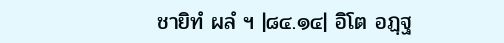ชายิทํ ผลํ ฯ |๘๔.๑๔| อิโต อฏฺฐ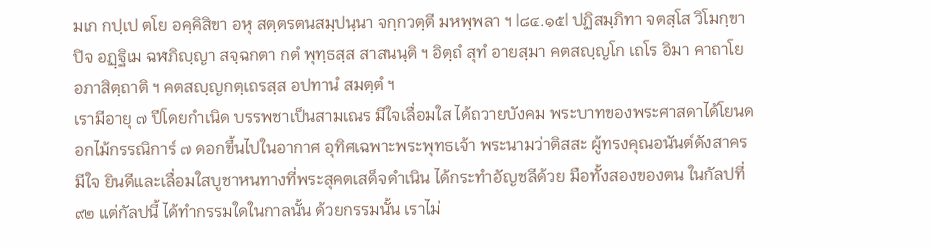มเก กปฺเป ตโย อคฺคิสิขา อหุ สตฺตรตนสมฺปนฺนา จกฺกวตฺตี มหพฺพลา ฯ |๘๔.๑๕| ปฏิสมฺภิทา จตสฺโส วิโมกฺขาปิจ อฏฺฐิเม ฉฬภิญฺญา สจฺฉกตา กตํ พุทฺธสฺส สาสนนฺติ ฯ อิตฺถํ สุทํ อายสฺมา คตสญฺญโก เถโร อิมา คาถาโย อภาสิตฺถาติ ฯ คตสญฺญกตฺเถรสฺส อปทานํ สมตฺตํ ฯ
เรามีอายุ ๗ ปีโดยกำเนิด บรรพชาเป็นสามเณร มีใจเลื่อมใส ได้ถวายบังคม พระบาทของพระศาสดาได้โยนดอกไม้กรรณิการ์ ๗ ดอกขึ้นไปในอากาศ อุทิศเฉพาะพระพุทธเจ้า พระนามว่าติสสะ ผู้ทรงคุณอนันต์ดังสาคร มีใจ ยินดีและเลื่อมใสบูชาหนทางที่พระสุคตเสด็จดำเนิน ได้กระทำอัญชลีด้วย มือทั้งสองของตน ในกัลปที่ ๙๒ แต่กัลปนี้ ได้ทำกรรมใดในกาลนั้น ด้วยกรรมนั้น เราไม่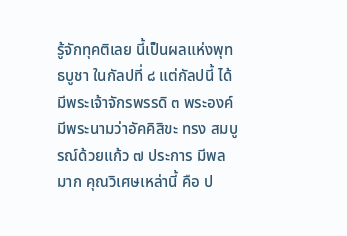รู้จักทุคติเลย นี้เป็นผลแห่งพุทธบูชา ในกัลปที่ ๘ แต่กัลปนี้ ได้มีพระเจ้าจักรพรรดิ ๓ พระองค์ มีพระนามว่าอัคคิสิขะ ทรง สมบูรณ์ด้วยแก้ว ๗ ประการ มีพลมาก คุณวิเศษเหล่านี้ คือ ป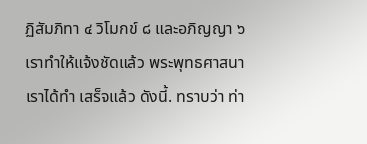ฏิสัมภิทา ๔ วิโมกข์ ๘ และอภิญญา ๖ เราทำให้แจ้งชัดแล้ว พระพุทธศาสนาเราได้ทำ เสร็จแล้ว ดังนี้. ทราบว่า ท่า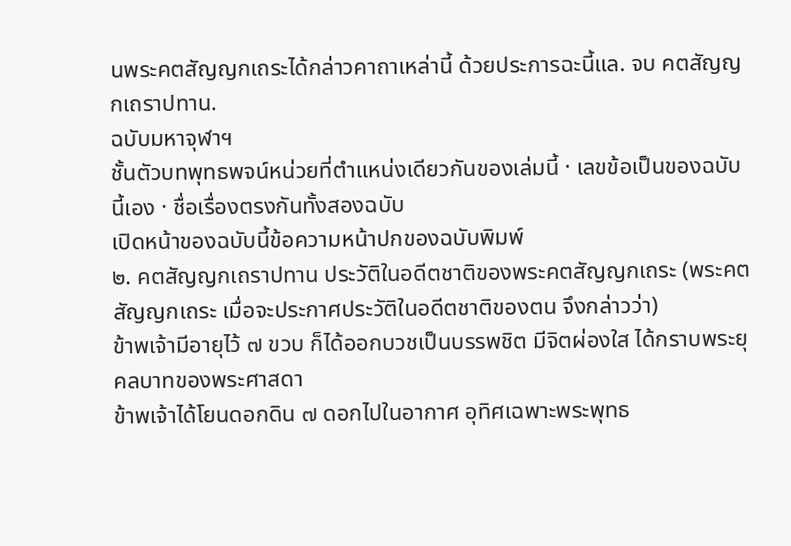นพระคตสัญญกเถระได้กล่าวคาถาเหล่านี้ ด้วยประการฉะนี้แล. จบ คตสัญญกเถราปทาน.
ฉบับมหาจุฬาฯ
ชั้นตัวบทพุทธพจน์หน่วยที่ตำแหน่งเดียวกันของเล่มนี้ · เลขข้อเป็นของฉบับนี้เอง · ชื่อเรื่องตรงกันทั้งสองฉบับ
เปิดหน้าของฉบับนี้ข้อความหน้าปกของฉบับพิมพ์
๒. คตสัญญกเถราปทาน ประวัติในอดีตชาติของพระคตสัญญกเถระ (พระคตสัญญกเถระ เมื่อจะประกาศประวัติในอดีตชาติของตน จึงกล่าวว่า)
ข้าพเจ้ามีอายุไว้ ๗ ขวบ ก็ได้ออกบวชเป็นบรรพชิต มีจิตผ่องใส ได้กราบพระยุคลบาทของพระศาสดา
ข้าพเจ้าได้โยนดอกดิน ๗ ดอกไปในอากาศ อุทิศเฉพาะพระพุทธ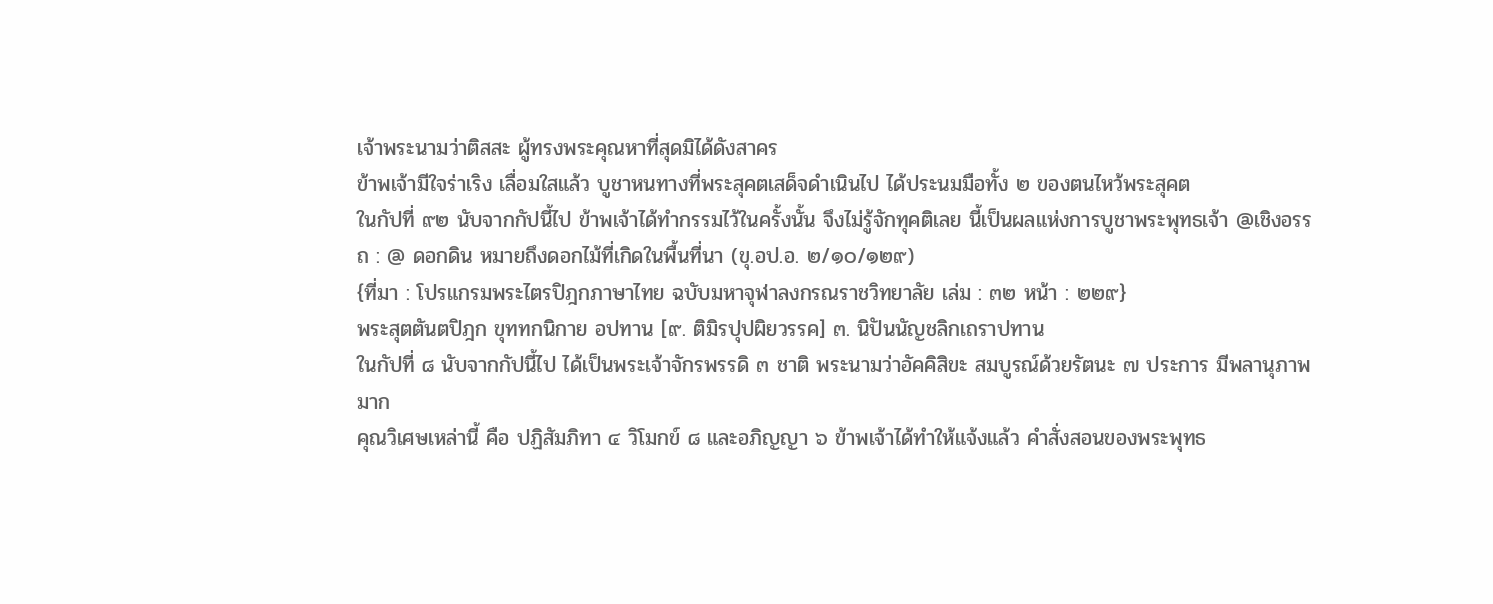เจ้าพระนามว่าติสสะ ผู้ทรงพระคุณหาที่สุดมิได้ดังสาคร
ข้าพเจ้ามีใจร่าเริง เลื่อมใสแล้ว บูชาหนทางที่พระสุคตเสด็จดำเนินไป ได้ประนมมือทั้ง ๒ ของตนไหว้พระสุคต
ในกัปที่ ๙๒ นับจากกัปนี้ไป ข้าพเจ้าได้ทำกรรมไว้ในครั้งนั้น จึงไม่รู้จักทุคติเลย นี้เป็นผลแห่งการบูชาพระพุทธเจ้า @เชิงอรรถ : @ ดอกดิน หมายถึงดอกไม้ที่เกิดในพื้นที่นา (ขุ.อป.อ. ๒/๑๐/๑๒๙)
{ที่มา : โปรแกรมพระไตรปิฎกภาษาไทย ฉบับมหาจุฬาลงกรณราชวิทยาลัย เล่ม : ๓๒ หน้า : ๒๒๙}
พระสุตตันตปิฎก ขุททกนิกาย อปทาน [๙. ติมิรปุปผิยวรรค] ๓. นิปันนัญชลิกเถราปทาน
ในกัปที่ ๘ นับจากกัปนี้ไป ได้เป็นพระเจ้าจักรพรรดิ ๓ ชาติ พระนามว่าอัคคิสิขะ สมบูรณ์ด้วยรัตนะ ๗ ประการ มีพลานุภาพมาก
คุณวิเศษเหล่านี้ คือ ปฏิสัมภิทา ๔ วิโมกข์ ๘ และอภิญญา ๖ ข้าพเจ้าได้ทำให้แจ้งแล้ว คำสั่งสอนของพระพุทธ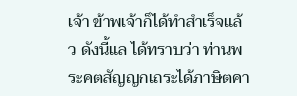เจ้า ข้าพเจ้าก็ได้ทำสำเร็จแล้ว ดังนี้แล ได้ทราบว่า ท่านพระคตสัญญกเถระได้ภาษิตคา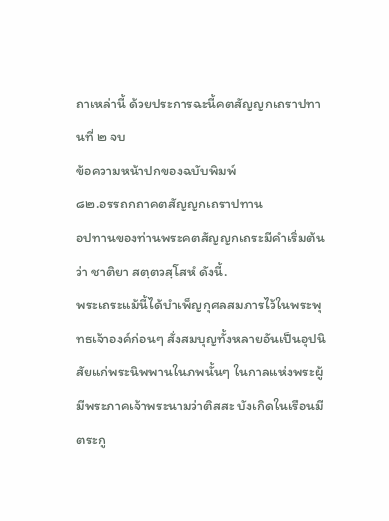ถาเหล่านี้ ด้วยประการฉะนี้คตสัญญกเถราปทานที่ ๒ จบ
ข้อความหน้าปกของฉบับพิมพ์
๘๒.อรรถกถาคตสัญญกเถราปทาน
อปทานของท่านพระคตสัญญกเถระมีคำเริ่มต้นว่า ชาติยา สตฺตวสฺโสหํ ดังนี้.
พระเถระแม้นี้ได้บำเพ็ญกุศลสมภารไว้ในพระพุทธเจ้าองค์ก่อนๆ สั่งสมบุญทั้งหลายอันเป็นอุปนิสัยแก่พระนิพพานในภพนั้นๆ ในกาลแห่งพระผู้มีพระภาคเจ้าพระนามว่าติสสะ บังเกิดในเรือนมีตระกู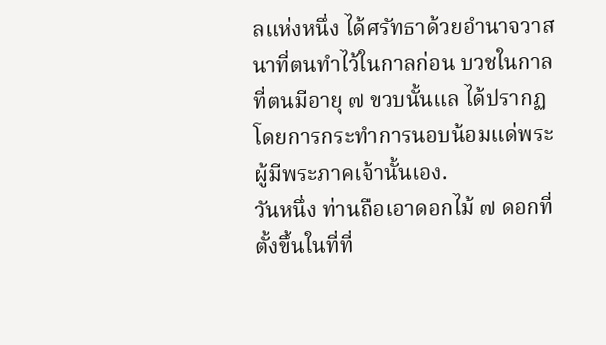ลแห่งหนึ่ง ได้ศรัทธาด้วยอำนาจวาสนาที่ตนทำไว้ในกาลก่อน บวชในกาลที่ตนมีอายุ ๗ ขวบนั้นแล ได้ปรากฏโดยการกระทำการนอบน้อมแด่พระผู้มีพระภาคเจ้านั้นเอง.
วันหนึ่ง ท่านถือเอาดอกไม้ ๗ ดอกที่ตั้งขึ้นในที่ที่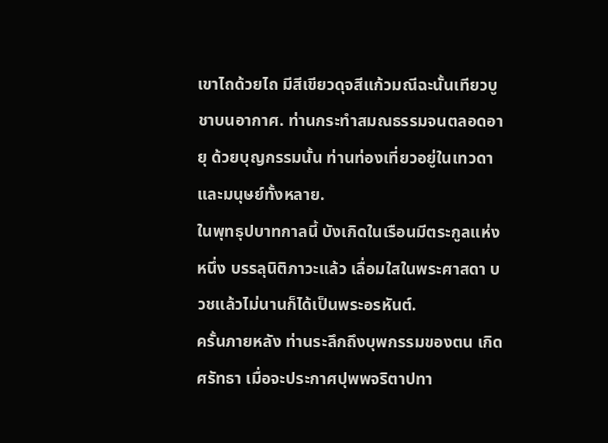เขาไถด้วยไถ มีสีเขียวดุจสีแก้วมณีฉะนั้นเทียวบูชาบนอากาศ. ท่านกระทำสมณธรรมจนตลอดอายุ ด้วยบุญกรรมนั้น ท่านท่องเที่ยวอยู่ในเทวดาและมนุษย์ทั้งหลาย.
ในพุทธุปบาทกาลนี้ บังเกิดในเรือนมีตระกูลแห่งหนึ่ง บรรลุนิติภาวะแล้ว เลื่อมใสในพระศาสดา บวชแล้วไม่นานก็ได้เป็นพระอรหันต์.
ครั้นภายหลัง ท่านระลึกถึงบุพกรรมของตน เกิดศรัทธา เมื่อจะประกาศปุพพจริตาปทา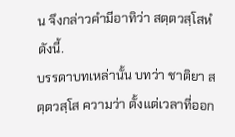น จึงกล่าวคำมีอาทิว่า สตฺตวสฺโสหํ ดังนี้.
บรรดาบทเหล่านั้น บทว่า ชาติยา สตฺตวสฺโส ความว่า ตั้งแต่เวลาที่ออก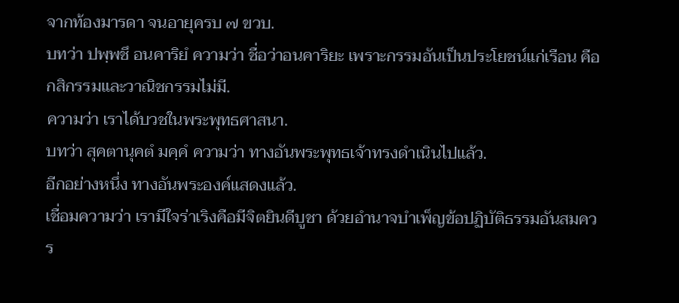จากท้องมารดา จนอายุครบ ๗ ขวบ.
บทว่า ปพฺพชึ อนคาริยํ ความว่า ชื่อว่าอนคาริยะ เพราะกรรมอันเป็นประโยชน์แก่เรือน คือกสิกรรมและวาณิชกรรมไม่มี.
ความว่า เราได้บวชในพระพุทธศาสนา.
บทว่า สุคตานุคตํ มคฺคํ ความว่า ทางอันพระพุทธเจ้าทรงดำเนินไปแล้ว.
อีกอย่างหนึ่ง ทางอันพระองค์แสดงแล้ว.
เชื่อมความว่า เรามีใจร่าเริงคือมีจิตยินดีบูชา ด้วยอำนาจบำเพ็ญข้อปฏิบัติธรรมอันสมควร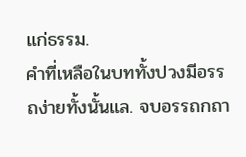แก่ธรรม.
คำที่เหลือในบททั้งปวงมีอรรถง่ายทั้งนั้นแล. จบอรรถกถา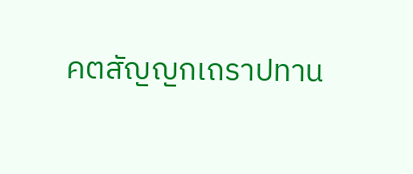คตสัญญกเถราปทาน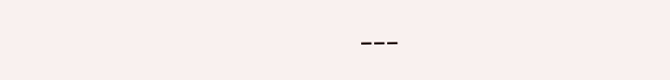---